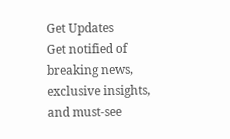Get Updates
Get notified of breaking news, exclusive insights, and must-see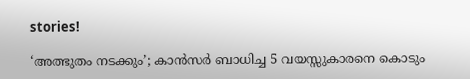stories!

‘അത്ഭുതം നടക്കും’; കാൻസർ ബാധിച്ച 5 വയസ്സുകാരനെ കൊടും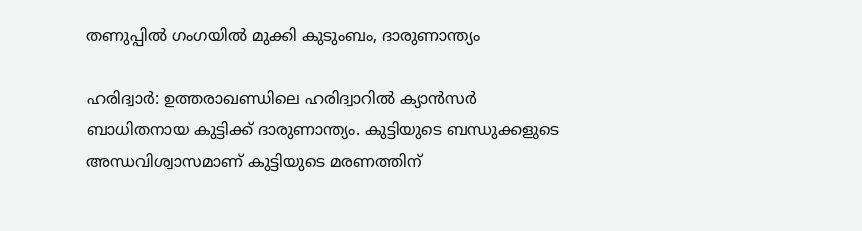തണുപ്പിൽ ഗംഗയിൽ മുക്കി കുടുംബം, ദാരുണാന്ത്യം

ഹരിദ്വാർ: ഉത്തരാഖണ്ഡിലെ ഹരിദ്വാറിൽ ക്യാൻസർ ബാധിതനായ കുട്ടിക്ക് ദാരുണാന്ത്യം. കുട്ടിയുടെ ബന്ധുക്കളുടെ അന്ധവിശ്വാസമാണ് കുട്ടിയുടെ മരണത്തിന്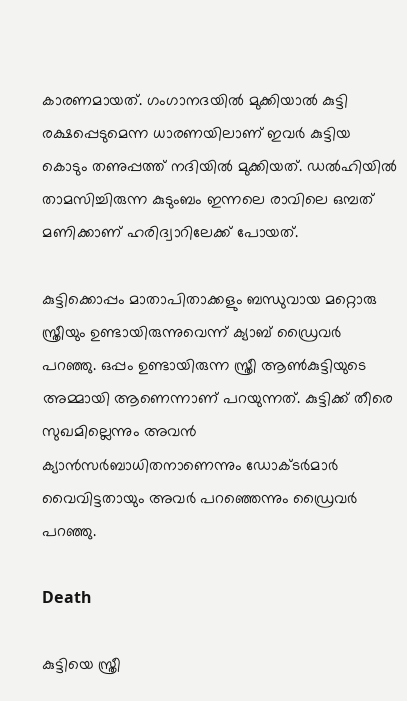കാരണമായത്. ഗംഗാനദയിൽ മുക്കിയാൽ കുട്ടി രക്ഷപ്പെടുമെന്ന ധാരണയിലാണ് ഇവർ കുട്ടിയ കൊടും തണുപ്പത്ത് നദിയിൽ മുക്കിയത്. ഡൽഹിയിൽ‌ താമസിച്ചിരുന്ന കുടുംബം ഇന്നലെ രാവിലെ ഒമ്പത് മണിക്കാണ് ഹരിദ്വാറിലേക്ക് പോയത്.

കുട്ടിക്കൊപ്പം മാതാപിതാക്കളും ബന്ധുവായ മറ്റൊരു സ്ത്രീയും ഉണ്ടായിരുന്നുവെന്ന് ക്യാബ് ഡ്രൈവർ പറഞ്ഞു. ഒപ്പം ഉണ്ടായിരുന്ന സ്ത്രീ ആൺകുട്ടിയുടെ അമ്മായി ആണെന്നാണ് പറയുന്നത്. കുട്ടിക്ക് തീരെ സുഖമില്ലെന്നും അവൻ ക്യാൻസർബാധിതനാണെന്നും ഡോക്ടർമാർ വൈവിട്ടതായും അവർ പറഞ്ഞെന്നും ഡ്രൈവർ പറഞ്ഞു.

Death

കുട്ടിയെ സ്ത്രീ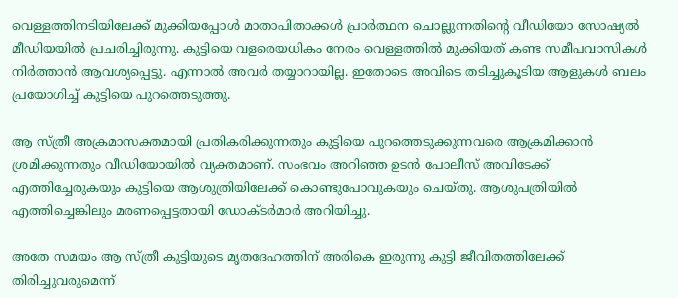വെള്ളത്തിനടിയിലേക്ക് മുക്കിയപ്പോൾ മാതാപിതാക്കൾ പ്രാർത്ഥന ചൊല്ലുന്നതിന്റെ വീഡിയോ സോഷ്യൽ മീഡിയയിൽ‌ പ്രചരിച്ചിരുന്നു. കുട്ടിയെ വളരെയധികം നേരം വെള്ളത്തിൽ മുക്കിയത് കണ്ട സമീപവാസികൾ നിർത്താൻ ആവശ്യപ്പെട്ടു. എന്നാൽ അവർ തയ്യാറായില്ല. ഇതോടെ അവിടെ തടിച്ചുകൂടിയ ആളുകൾ ബലം പ്രയോഗിച്ച് കുട്ടിയെ പുറത്തെടുത്തു.

ആ സ്ത്രീ അക്രമാസക്തമായി പ്രതികരിക്കുന്നതും കുട്ടിയെ പുറത്തെടുക്കുന്നവരെ ആക്രമിക്കാൻ ശ്രമിക്കുന്നതും വീഡിയോയിൽ വ്യക്തമാണ്. സംഭവം അറിഞ്ഞ ഉടൻ പോലീസ് അവിടേക്ക് എത്തിച്ചേരുകയും കുട്ടിയെ ആശുത്രിയിലേക്ക് കൊണ്ടുപോവുകയും ചെയ്തു. ആശുപത്രിയിൽ എത്തിച്ചെങ്കിലും മരണപ്പെട്ടതായി ഡോക്ടർമാർ അറിയിച്ചു.

അതേ സമയം ആ സ്ത്രീ കുട്ടിയുടെ മൃതദേഹത്തിന് അരികെ ഇരുന്നു കുട്ടി ജീവിതത്തിലേക്ക് തിരിച്ചുവരുമെന്ന്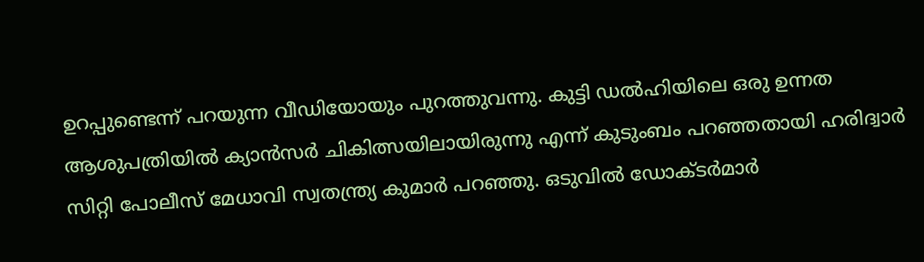ഉറപ്പുണ്ടെന്ന് പറയുന്ന വീഡിയോയും പുറത്തുവന്നു. കുട്ടി ഡൽഹിയിലെ ഒരു ഉന്നത ആശുപത്രിയിൽ ക്യാൻസർ ചികിത്സയിലായിരുന്നു എന്ന് കുടുംബം പറഞ്ഞതായി ഹരിദ്വാർ സിറ്റി പോലീസ് മേധാവി സ്വതന്ത്ര്യ കുമാർ പറഞ്ഞു. ഒടുവിൽ ഡോക്ടർമാർ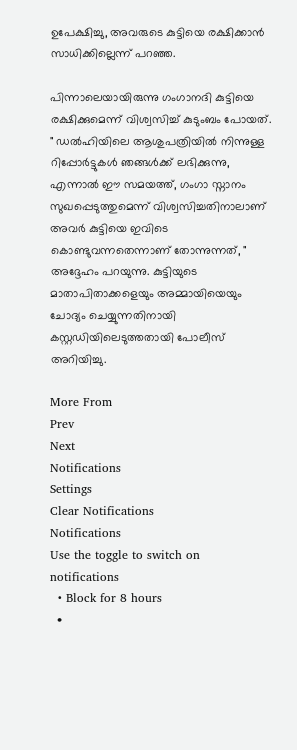ഉപേക്ഷിച്ചു, അവരുടെ കുട്ടിയെ രക്ഷിക്കാൻ സാധിക്കില്ലെന്ന് പറഞ്ഞ.

പിന്നാലെയായിരുന്നു ഗംഗാനദി കുട്ടിയെ രക്ഷിക്കുമെന്ന് വിശ്വസിച്ച് കുടുംബം പോയത്. " ഡൽഹിയിലെ ആശുപത്രിയിൽ നിന്നുള്ള റിപ്പോർട്ടുകൾ ഞങ്ങൾക്ക് ലഭിക്കുന്നു, എന്നാൽ ഈ സമയത്ത്, ഗംഗാ സ്നാനം സുഖപ്പെടുത്തുമെന്ന് വിശ്വസിച്ചതിനാലാണ് അവർ കുട്ടിയെ ഇവിടെ കൊണ്ടുവന്നതെന്നാണ് തോന്നുന്നത്, " അദ്ദേഹം പറയുന്നു. കുട്ടിയുടെ മാതാപിതാക്കളെയും അമ്മായിയെയും ചോദ്യം ചെയ്യുന്നതിനായി കസ്റ്റഡിയിലെടുത്തതായി പോലീസ് അറിയിച്ചു.

More From
Prev
Next
Notifications
Settings
Clear Notifications
Notifications
Use the toggle to switch on notifications
  • Block for 8 hours
  •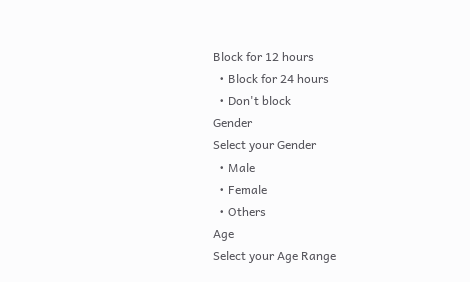Block for 12 hours
  • Block for 24 hours
  • Don't block
Gender
Select your Gender
  • Male
  • Female
  • Others
Age
Select your Age Range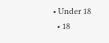• Under 18
  • 18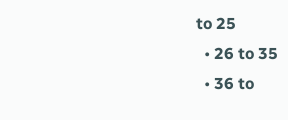to 25
  • 26 to 35
  • 36 to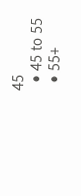45
  • 45 to 55
  • 55+